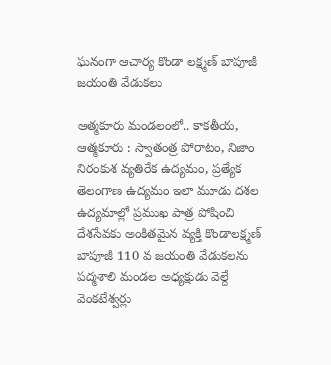ఘనంగా ఆచార్య కొండా లక్ష్మణ్ బాపూజీ జయంతి వేడుకలు

ఆత్మ‌కూరు మండ‌లంలో.. కాకతీయ, ఆత్మకూరు : స్వాతంత్ర పోరాటం, నిజాం నిరంకుశ వ్యతిరేక ఉద్యమం, ప్రత్యేక తెలంగాణ ఉద్యమం ఇలా మూడు దశల ఉద్యమాల్లో ప్రముఖ పాత్ర పోషించి దేశసేవకు అంకితమైన వ్యక్తి కొండాలక్ష్మణ్‌ బాపూజీ 110 వ జయంతి వేడుకలను పద్మశాలి మండల అధ్యక్షుడు వెల్దే వెంకటేశ్వర్లు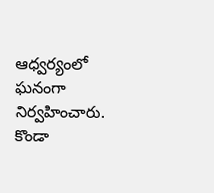ఆధ్వర్యంలో ఘనంగా నిర్వహించారు. కొండా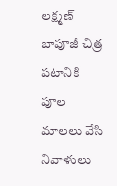లక్ష్మణ్ బాపూజీ చిత్ర పటానికి పూల మాలలు వేసి నివాళులు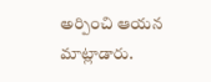అర్పించి ఆయ‌న‌ మాట్లాడారు.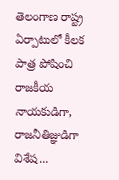తెలంగాణ రాష్ట్ర ఏర్పాటులో కీలక పాత్ర పోషించి రాజకీయ నాయకుడిగా, రాజనీతిజ్ఞుడిగా విశేష...